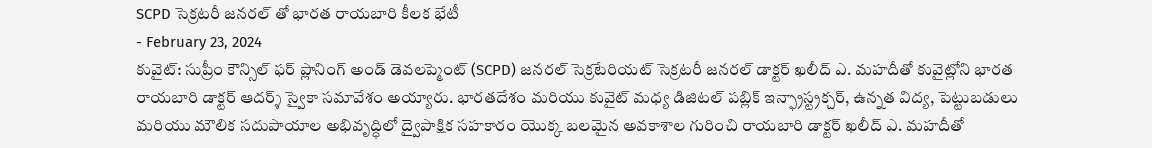SCPD సెక్రటరీ జనరల్ తో భారత రాయబారి కీలక భేటీ
- February 23, 2024
కువైట్: సుప్రీం కౌన్సిల్ ఫర్ ప్లానింగ్ అండ్ డెవలప్మెంట్ (SCPD) జనరల్ సెక్రటేరియట్ సెక్రటరీ జనరల్ డాక్టర్ ఖలీద్ ఎ. మహదీతో కువైట్లోని భారత రాయబారి డాక్టర్ ఆదర్శ్ స్వైకా సమావేశం అయ్యారు. భారతదేశం మరియు కువైట్ మధ్య డిజిటల్ పబ్లిక్ ఇన్ఫ్రాస్ట్రక్చర్, ఉన్నత విద్య, పెట్టుబడులు మరియు మౌలిక సదుపాయాల అభివృద్ధిలో ద్వైపాక్షిక సహకారం యొక్క బలమైన అవకాశాల గురించి రాయబారి డాక్టర్ ఖలీద్ ఎ. మహదీతో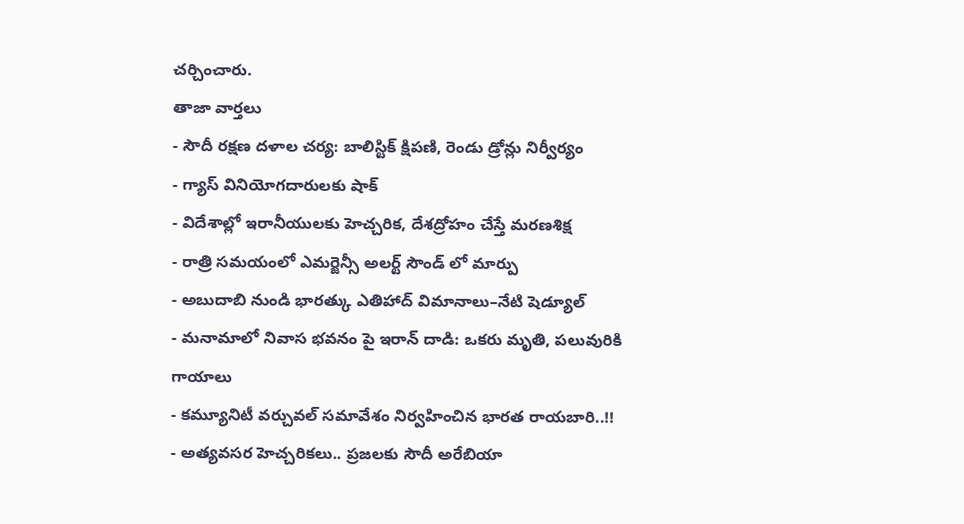చర్చించారు.
తాజా వార్తలు
- సౌదీ రక్షణ దళాల చర్య: బాలిస్టిక్ క్షిపణి, రెండు డ్రోన్లు నిర్వీర్యం
- గ్యాస్ వినియోగదారులకు షాక్
- విదేశాల్లో ఇరానీయులకు హెచ్చరిక, దేశద్రోహం చేస్తే మరణశిక్ష
- రాత్రి సమయంలో ఎమర్జెన్సీ అలర్ట్ సౌండ్ లో మార్పు
- అబుదాబి నుండి భారత్కు ఎతిహాద్ విమానాలు–నేటి షెడ్యూల్
- మనామాలో నివాస భవనం పై ఇరాన్ దాడి: ఒకరు మృతి, పలువురికి గాయాలు
- కమ్యూనిటీ వర్చువల్ సమావేశం నిర్వహించిన భారత రాయబారి..!!
- అత్యవసర హెచ్చరికలు.. ప్రజలకు సౌదీ అరేబియా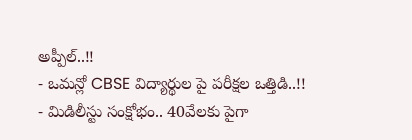అప్పీల్..!!
- ఒమన్లో CBSE విద్యార్థుల పై పరీక్షల ఒత్తిడి..!!
- మిడిలీస్టు సంక్షోభం.. 40వేలకు పైగా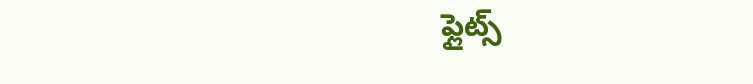ఫ్లైట్స్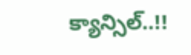క్యాన్సిల్..!!